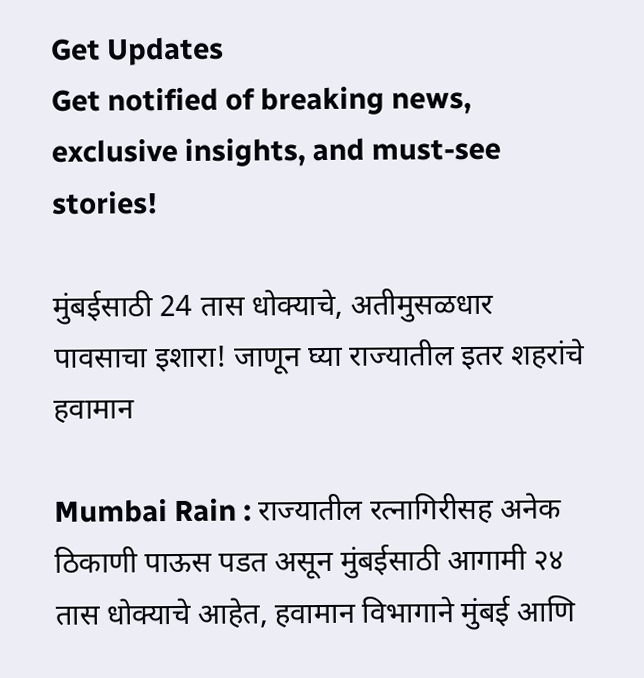Get Updates
Get notified of breaking news, exclusive insights, and must-see stories!

मुंबईसाठी 24 तास धोक्याचे, अतीमुसळधार पावसाचा इशारा! जाणून घ्या राज्यातील इतर शहरांचे हवामान

Mumbai Rain : राज्यातील रत्नागिरीसह अनेक ठिकाणी पाऊस पडत असून मुंबईसाठी आगामी २४ तास धोक्याचे आहेत, हवामान विभागाने मुंबई आणि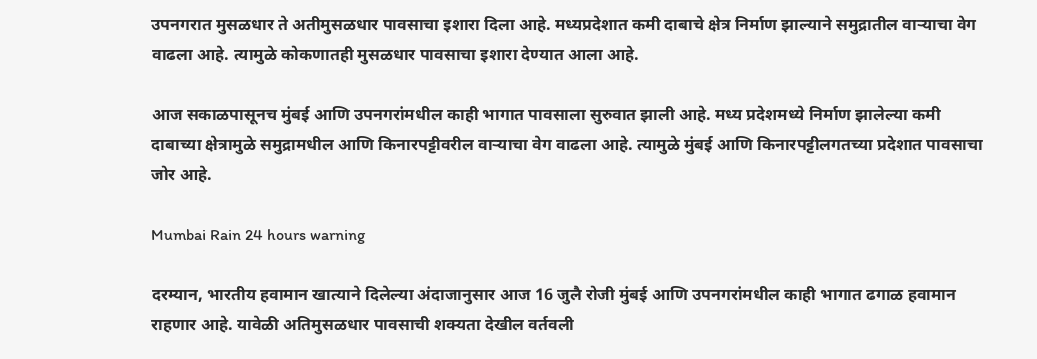उपनगरात मुसळधार ते अतीमुसळधार पावसाचा इशारा दिला आहे. मध्यप्रदेशात कमी दाबाचे क्षेत्र निर्माण झाल्याने समुद्रातील वाऱ्याचा वेग वाढला आहे. त्यामुळे कोकणातही मुसळधार पावसाचा इशारा देण्यात आला आहे.

आज सकाळपासूनच मुंबई आणि उपनगरांमधील काही भागात पावसाला सुरुवात झाली आहे. मध्य प्रदेशमध्ये निर्माण झालेल्या कमी दाबाच्या क्षेत्रामुळे समुद्रामधील आणि किनारपट्टीवरील वाऱ्याचा वेग वाढला आहे. त्यामुळे मुंबई आणि किनारपट्टीलगतच्या प्रदेशात पावसाचा जोर आहे.

Mumbai Rain 24 hours warning

दरम्यान, भारतीय हवामान खात्याने दिलेल्या अंदाजानुसार आज 16 जुलै रोजी मुंबई आणि उपनगरांमधील काही भागात ढगाळ हवामान राहणार आहे. यावेळी अतिमुसळधार पावसाची शक्यता देखील वर्तवली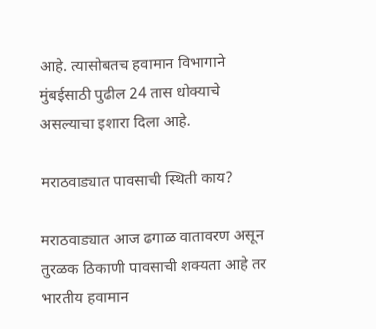आहे. त्यासोबतच हवामान विभागाने मुंबईसाठी पुढील 24 तास धोक्याचे असल्याचा इशारा दिला आहे.

मराठवाड्यात पावसाची स्थिती काय?

मराठवाड्यात आज ढगाळ वातावरण असून तुरळक ठिकाणी पावसाची शक्यता आहे तर भारतीय हवामान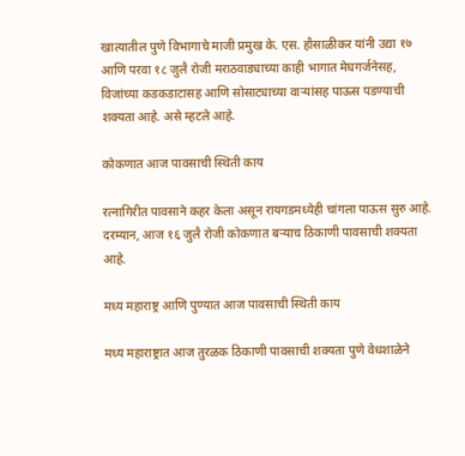खात्यातील पुणे विभागाचे माजी प्रमुख के. एस. हौसाळीकर यांनी उद्या १७ आणि परवा १८ जुलै रोजी मराठवाड्याच्या काही भागात मेघगर्जनेसह, विजांच्या कडकडाटासह आणि सोसाट्याच्या वाऱ्यांसह पाऊस पडण्याची शक्यता आहे. असे म्हटले आहे.

कोकणात आज पावसाची स्थिती काय

रत्नागिरीत पावसाने कहर केला असून रायगडमध्येही चांगला पाऊस सुरु आहे. दरम्यान, आज १६ जुलै रोजी कोकणात बऱ्याच ठिकाणी पावसाची शक्यता आहे.

मध्य महाराष्ट्र आणि पुण्यात आज पावसाची स्थिती काय

मध्य महाराष्ट्रात आज तुरळक ठिकाणी पावसाची शक्यता पुणे वेधशाळेने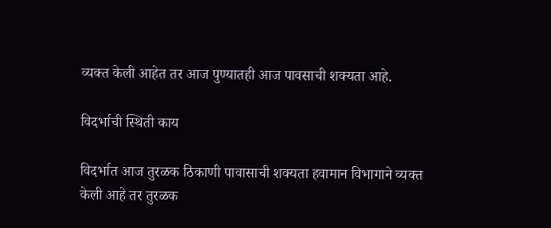व्यक्त केली आहेत तर आज पुण्यातही आज पावसाची शक्यता आहे.

विदर्भाची स्थिती काय

विदर्भात आज तुरळक ठिकाणी पावासाची शक्यता हवामान विभागाने व्यक्त केली आहे तर तुरळक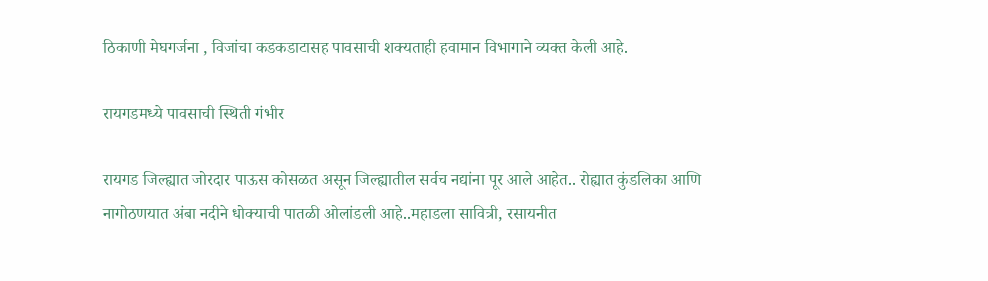ठिकाणी मेघगर्जना , विजांचा कडकडाटासह पावसाची शक्यताही हवामान विभागाने व्यक्त केली आहे.

रायगडमध्ये पावसाची स्थिती गंभीर

रायगड जिल्ह्यात जोरदार पाऊस कोसळत असून जिल्ह्यातील सर्वच नद्यांना पूर आले आहेत.. रोह्यात कुंडलिका आणि नागोठणयात अंबा नदीने धोक्याची पातळी ओलांडली आहे..महाडला सावित्री, रसायनीत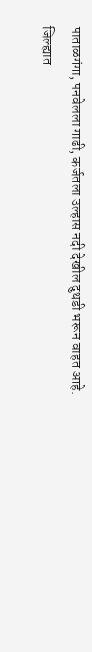पाताळगंगा, पनवेलला गाढी, कर्जतला उल्हास नदी देखील दुथडी भरून वाहत आहे.
जिल्ह्यात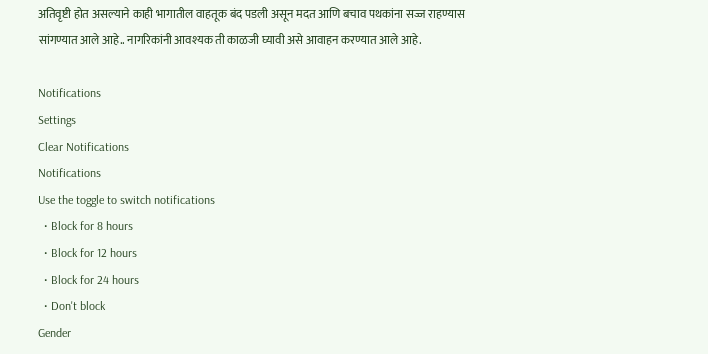अतिवृष्टी होत असल्याने काही भागातील वाहतूक बंद पडली असून मदत आणि बचाव पथकांना सज्ज राहण्यास सांगण्यात आले आहे.. नागरिकांनी आवश्यक ती काळजी घ्यावी असे आवाहन करण्यात आले आहे.

Notifications
Settings
Clear Notifications
Notifications
Use the toggle to switch notifications
  • Block for 8 hours
  • Block for 12 hours
  • Block for 24 hours
  • Don't block
Gender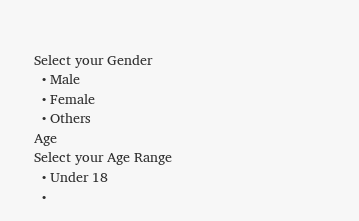Select your Gender
  • Male
  • Female
  • Others
Age
Select your Age Range
  • Under 18
  •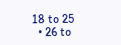18 to 25
  • 26 to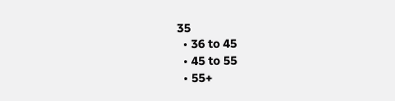35
  • 36 to 45
  • 45 to 55
  • 55+